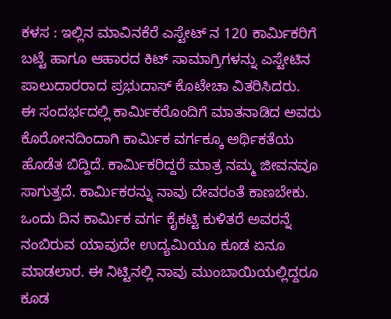ಕಳಸ : ಇಲ್ಲಿನ ಮಾವಿನಕೆರೆ ಎಸ್ಟೇಟ್ ನ 120 ಕಾರ್ಮಿಕರಿಗೆ ಬಟ್ಟೆ ಹಾಗೂ ಆಹಾರದ ಕಿಟ್ ಸಾಮಾಗ್ರಿಗಳನ್ನು ಎಸ್ಟೇಟಿನ ಪಾಲುದಾರರಾದ ಪ್ರಭುದಾಸ್ ಕೊಟೇಚಾ ವಿತರಿಸಿದರು.
ಈ ಸಂದರ್ಭದಲ್ಲಿ ಕಾರ್ಮಿಕರೊಂದಿಗೆ ಮಾತನಾಡಿದ ಅವರು ಕೊರೋನದಿಂದಾಗಿ ಕಾರ್ಮಿಕ ವರ್ಗಕ್ಕೂ ಅರ್ಥಿಕತೆಯ ಹೊಡೆತ ಬಿದ್ದಿದೆ. ಕಾರ್ಮಿಕರಿದ್ದರೆ ಮಾತ್ರ ನಮ್ಮ ಜೀವನವೂ ಸಾಗುತ್ತದೆ. ಕಾರ್ಮಿಕರನ್ನು ನಾವು ದೇವರಂತೆ ಕಾಣಬೇಕು. ಒಂದು ದಿನ ಕಾರ್ಮಿಕ ವರ್ಗ ಕೈಕಟ್ಟಿ ಕುಳಿತರೆ ಅವರನ್ನೆ ನಂಬಿರುವ ಯಾವುದೇ ಉದ್ಯಮಿಯೂ ಕೂಡ ಏನೂ ಮಾಡಲಾರ. ಈ ನಿಟ್ಟಿನಲ್ಲಿ ನಾವು ಮುಂಬಾಯಿಯಲ್ಲಿದ್ದರೂ ಕೂಡ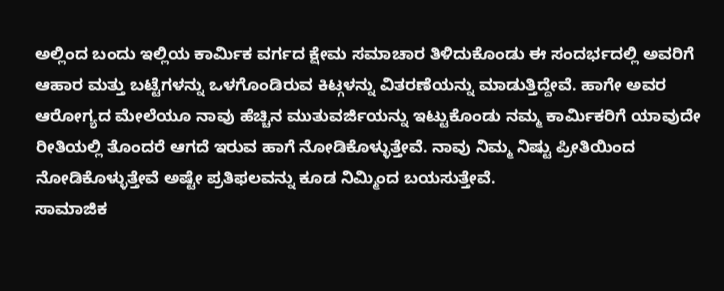ಅಲ್ಲಿಂದ ಬಂದು ಇಲ್ಲಿಯ ಕಾರ್ಮಿಕ ವರ್ಗದ ಕ್ಷೇಮ ಸಮಾಚಾರ ತಿಳಿದುಕೊಂಡು ಈ ಸಂದರ್ಭದಲ್ಲಿ ಅವರಿಗೆ ಆಹಾರ ಮತ್ತು ಬಟ್ಟೆಗಳನ್ನು ಒಳಗೊಂಡಿರುವ ಕಿಟ್ಗಳನ್ನು ವಿತರಣೆಯನ್ನು ಮಾಡುತ್ತಿದ್ದೇವೆ. ಹಾಗೇ ಅವರ ಆರೋಗ್ಯದ ಮೇಲೆಯೂ ನಾವು ಹೆಚ್ಚಿನ ಮುತುವರ್ಜಿಯನ್ನು ಇಟ್ಟುಕೊಂಡು ನಮ್ಮ ಕಾರ್ಮಿಕರಿಗೆ ಯಾವುದೇ ರೀತಿಯಲ್ಲಿ ತೊಂದರೆ ಆಗದೆ ಇರುವ ಹಾಗೆ ನೋಡಿಕೊಳ್ಳುತ್ತೇವೆ. ನಾವು ನಿಮ್ಮ ನಿಷ್ಟು ಪ್ರೀತಿಯಿಂದ ನೋಡಿಕೊಳ್ಳುತ್ತೇವೆ ಅಷ್ಟೇ ಪ್ರತಿಫಲವನ್ನು ಕೂಡ ನಿಮ್ಮಿಂದ ಬಯಸುತ್ತೇವೆ.
ಸಾಮಾಜಿಕ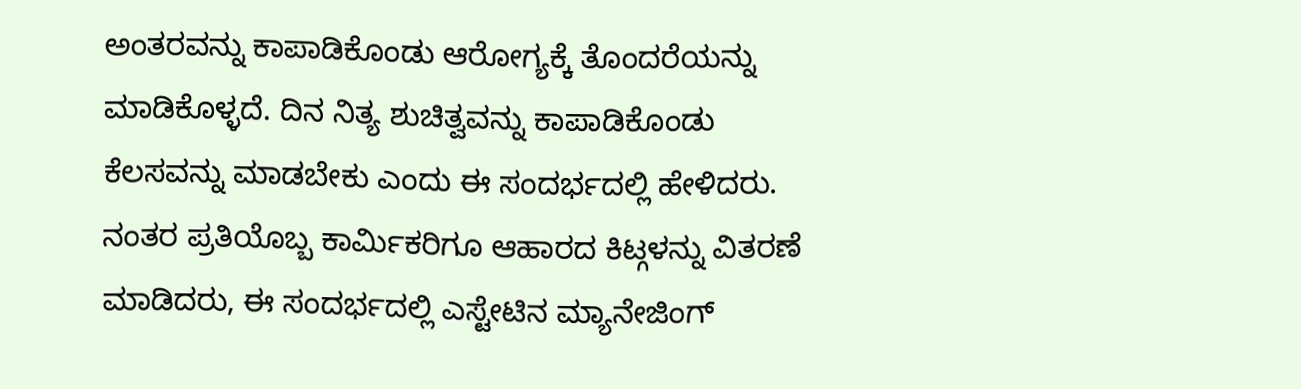ಅಂತರವನ್ನು ಕಾಪಾಡಿಕೊಂಡು ಆರೋಗ್ಯಕ್ಕೆ ತೊಂದರೆಯನ್ನು ಮಾಡಿಕೊಳ್ಳದೆ. ದಿನ ನಿತ್ಯ ಶುಚಿತ್ವವನ್ನು ಕಾಪಾಡಿಕೊಂಡು ಕೆಲಸವನ್ನು ಮಾಡಬೇಕು ಎಂದು ಈ ಸಂದರ್ಭದಲ್ಲಿ ಹೇಳಿದರು.
ನಂತರ ಪ್ರತಿಯೊಬ್ಬ ಕಾರ್ಮಿಕರಿಗೂ ಆಹಾರದ ಕಿಟ್ಗಳನ್ನು ವಿತರಣೆ ಮಾಡಿದರು, ಈ ಸಂದರ್ಭದಲ್ಲಿ ಎಸ್ಟೇಟಿನ ಮ್ಯಾನೇಜಿಂಗ್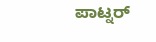ಪಾಟ್ನರ್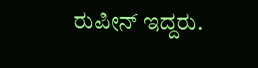ರುಪೀನ್ ಇದ್ದರು.